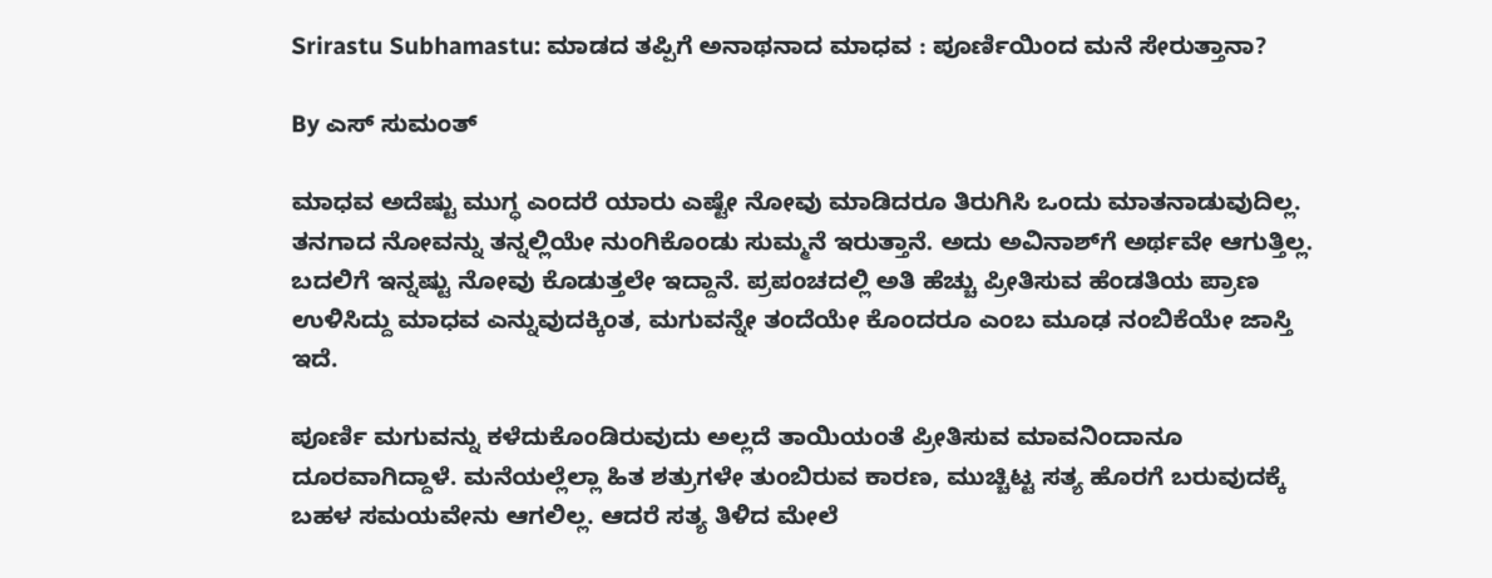Srirastu Subhamastu: ಮಾಡದ ತಪ್ಪಿಗೆ ಅನಾಥನಾದ ಮಾಧವ : ಪೂರ್ಣಿಯಿಂದ ಮನೆ ಸೇರುತ್ತಾನಾ?

By ಎಸ್ ಸುಮಂತ್

ಮಾಧವ ಅದೆಷ್ಟು ಮುಗ್ಧ ಎಂದರೆ ಯಾರು ಎಷ್ಟೇ ನೋವು ಮಾಡಿದರೂ ತಿರುಗಿಸಿ ಒಂದು ಮಾತನಾಡುವುದಿಲ್ಲ. ತನಗಾದ ನೋವನ್ನು ತನ್ನಲ್ಲಿಯೇ ನುಂಗಿಕೊಂಡು ಸುಮ್ಮನೆ ಇರುತ್ತಾನೆ. ಅದು ಅವಿನಾಶ್‌ಗೆ ಅರ್ಥವೇ ಆಗುತ್ತಿಲ್ಲ. ಬದಲಿಗೆ ಇನ್ನಷ್ಟು ನೋವು ಕೊಡುತ್ತಲೇ ಇದ್ದಾನೆ. ಪ್ರಪಂಚದಲ್ಲಿ ಅತಿ ಹೆಚ್ಚು ಪ್ರೀತಿಸುವ ಹೆಂಡತಿಯ ಪ್ರಾಣ ಉಳಿಸಿದ್ದು ಮಾಧವ ಎನ್ನುವುದಕ್ಕಿಂತ, ಮಗುವನ್ನೇ ತಂದೆಯೇ ಕೊಂದರೂ ಎಂಬ ಮೂಢ ನಂಬಿಕೆಯೇ ಜಾಸ್ತಿ ಇದೆ.

ಪೂರ್ಣಿ ಮಗುವನ್ನು ಕಳೆದುಕೊಂಡಿರುವುದು ಅಲ್ಲದೆ ತಾಯಿಯಂತೆ ಪ್ರೀತಿಸುವ ಮಾವನಿಂದಾನೂ ದೂರವಾಗಿದ್ದಾಳೆ. ಮನೆಯಲ್ಲೆಲ್ಲಾ ಹಿತ ಶತ್ರುಗಳೇ ತುಂಬಿರುವ ಕಾರಣ, ಮುಚ್ಚಿಟ್ಟ ಸತ್ಯ ಹೊರಗೆ ಬರುವುದಕ್ಕೆ ಬಹಳ ಸಮಯವೇನು ಆಗಲಿಲ್ಲ. ಆದರೆ ಸತ್ಯ ತಿಳಿದ ಮೇಲೆ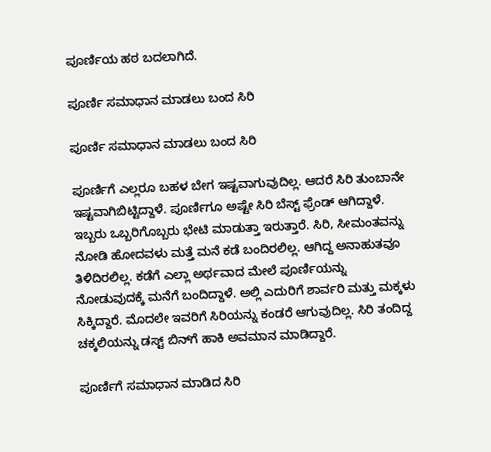ಪೂರ್ಣಿಯ ಹಠ ಬದಲಾಗಿದೆ.

ಪೂರ್ಣಿ ಸಮಾಧಾನ ಮಾಡಲು ಬಂದ ಸಿರಿ

ಪೂರ್ಣಿ ಸಮಾಧಾನ ಮಾಡಲು ಬಂದ ಸಿರಿ

ಪೂರ್ಣಿಗೆ ಎಲ್ಲರೂ ಬಹಳ ಬೇಗ ಇಷ್ಟವಾಗುವುದಿಲ್ಲ. ಆದರೆ ಸಿರಿ ತುಂಬಾನೇ ಇಷ್ಟವಾಗಿಬಿಟ್ಟಿದ್ದಾಳೆ. ಪೂರ್ಣಿಗೂ ಅಷ್ಟೇ ಸಿರಿ ಬೆಸ್ಟ್ ಫ್ರೆಂಡ್ ಆಗಿದ್ದಾಳೆ. ಇಬ್ಬರು ಒಬ್ಬರಿಗೊಬ್ಬರು ಭೇಟಿ ಮಾಡುತ್ತಾ ಇರುತ್ತಾರೆ. ಸಿರಿ, ಸೀಮಂತವನ್ನು ನೋಡಿ ಹೋದವಳು ಮತ್ತೆ ಮನೆ ಕಡೆ ಬಂದಿರಲಿಲ್ಲ‌. ಆಗಿದ್ದ ಅನಾಹುತವೂ ತಿಳಿದಿರಲಿಲ್ಲ. ಕಡೆಗೆ ಎಲ್ಲಾ ಅರ್ಥವಾದ ಮೇಲೆ ಪೂರ್ಣಿಯನ್ನು ನೋಡುವುದಕ್ಕೆ ಮನೆಗೆ ಬಂದಿದ್ದಾಳೆ. ಅಲ್ಲಿ ಎದುರಿಗೆ ಶಾರ್ವರಿ ಮತ್ತು ಮಕ್ಕಳು ಸಿಕ್ಕಿದ್ದಾರೆ. ಮೊದಲೇ ಇವರಿಗೆ ಸಿರಿಯನ್ನು ಕಂಡರೆ ಆಗುವುದಿಲ್ಲ. ಸಿರಿ ತಂದಿದ್ದ ಚಕ್ಕಲಿಯನ್ನು ಡಸ್ಟ್ ಬಿನ್‌ಗೆ ಹಾಕಿ ಅವಮಾನ ಮಾಡಿದ್ದಾರೆ.

ಪೂರ್ಣಿಗೆ ಸಮಾಧಾನ ಮಾಡಿದ ಸಿರಿ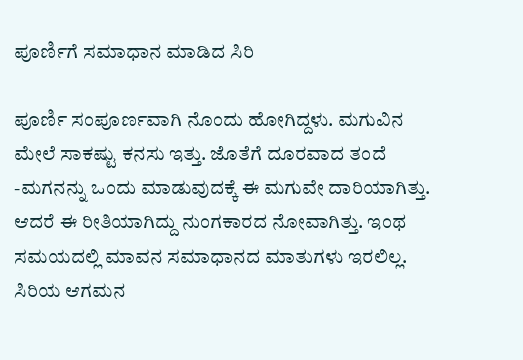ಪೂರ್ಣಿಗೆ ಸಮಾಧಾನ ಮಾಡಿದ ಸಿರಿ

ಪೂರ್ಣಿ ಸಂಪೂರ್ಣವಾಗಿ ನೊಂದು ಹೋಗಿದ್ದಳು. ಮಗುವಿನ ಮೇಲೆ ಸಾಕಷ್ಟು ಕನಸು ಇತ್ತು. ಜೊತೆಗೆ ದೂರವಾದ ತಂದೆ -ಮಗನನ್ನು ಒಂದು ಮಾಡುವುದಕ್ಕೆ ಈ ಮಗುವೇ ದಾರಿಯಾಗಿತ್ತು. ಆದರೆ ಈ ರೀತಿಯಾಗಿದ್ದು ನುಂಗಕಾರದ ನೋವಾಗಿತ್ತು. ಇಂಥ ಸಮಯದಲ್ಲಿ ಮಾವನ ಸಮಾಧಾನದ ಮಾತುಗಳು ಇರಲಿಲ್ಲ. ಸಿರಿಯ ಆಗಮನ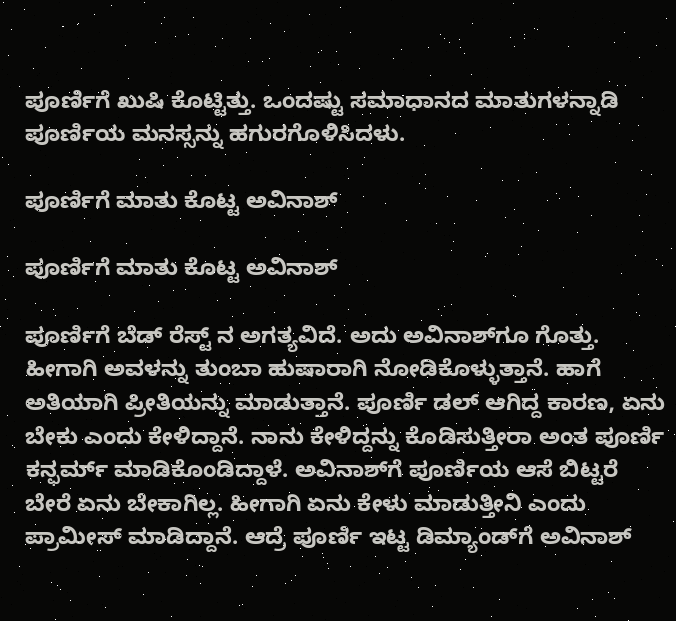ಪೂರ್ಣಿಗೆ ಖುಷಿ ಕೊಟ್ಟಿತ್ತು. ಒಂದಷ್ಟು ಸಮಾಧಾನದ ಮಾತುಗಳನ್ನಾಡಿ ಪೂರ್ಣಿಯ ಮನಸ್ಸನ್ನು ಹಗುರಗೊಳಿಸಿದಳು.

ಪೂರ್ಣಿಗೆ ಮಾತು ಕೊಟ್ಟ ಅವಿನಾಶ್

ಪೂರ್ಣಿಗೆ ಮಾತು ಕೊಟ್ಟ ಅವಿನಾಶ್

ಪೂರ್ಣಿಗೆ ಬೆಡ್ ರೆಸ್ಟ್ ನ ಅಗತ್ಯವಿದೆ. ಅದು ಅವಿನಾಶ್‌ಗೂ ಗೊತ್ತು. ಹೀಗಾಗಿ ಅವಳನ್ನು ತುಂಬಾ ಹುಷಾರಾಗಿ ನೋಡಿಕೊಳ್ಳುತ್ತಾನೆ. ಹಾಗೆ ಅತಿಯಾಗಿ‌ ಪ್ರೀತಿಯನ್ನು ಮಾಡುತ್ತಾನೆ. ಪೂರ್ಣಿ ಡಲ್ ಆಗಿದ್ದ ಕಾರಣ, ಏನು ಬೇಕು ಎಂದು ಕೇಳಿದ್ದಾನೆ. ನಾನು ಕೇಳಿದ್ದನ್ನು ಕೊಡಿಸುತ್ತೀರಾ ಅಂತ ಪೂರ್ಣಿ ಕನ್ಫರ್ಮ್ ಮಾಡಿಕೊಂಡಿದ್ದಾಳೆ. ಅವಿನಾಶ್‌ಗೆ ಪೂರ್ಣಿಯ ಆಸೆ ಬಿಟ್ಟರೆ ಬೇರೆ ಏನು ಬೇಕಾಗಿಲ್ಲ. ಹೀಗಾಗಿ ಏನು ಕೇಳು ಮಾಡುತ್ತೀನಿ ಎಂದು ಪ್ರಾಮೀಸ್ ಮಾಡಿದ್ದಾನೆ. ಆದ್ರೆ ಪೂರ್ಣಿ ಇಟ್ಟ ಡಿಮ್ಯಾಂಡ್‌ಗೆ ಅವಿನಾಶ್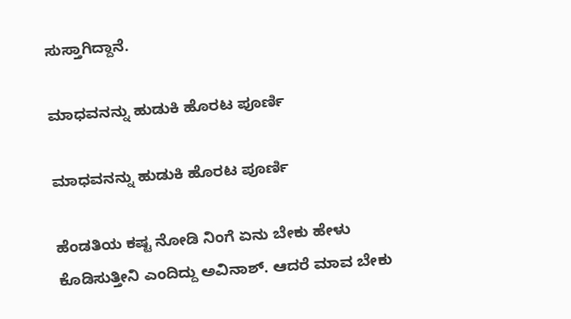ಸುಸ್ತಾಗಿದ್ದಾನೆ.

ಮಾಧವನನ್ನು ಹುಡುಕಿ ಹೊರಟ ಪೂರ್ಣಿ

ಮಾಧವನನ್ನು ಹುಡುಕಿ ಹೊರಟ ಪೂರ್ಣಿ

ಹೆಂಡತಿಯ ಕಷ್ಟ ನೋಡಿ ನಿಂಗೆ ಏನು ಬೇಕು ಹೇಳು ಕೊಡಿಸುತ್ತೀನಿ ಎಂದಿದ್ದು ಅವಿನಾಶ್. ಆದರೆ ಮಾವ ಬೇಕು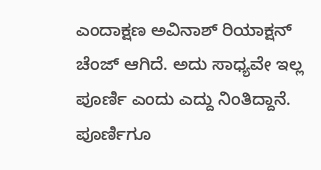ಎಂದಾಕ್ಷಣ ಅವಿನಾಶ್ ರಿಯಾಕ್ಷನ್ ಚೆಂಜ್ ಆಗಿದೆ. ಅದು ಸಾಧ್ಯವೇ ಇಲ್ಲ ಪೂರ್ಣಿ ಎಂದು ಎದ್ದು ನಿಂತಿದ್ದಾನೆ. ಪೂರ್ಣಿಗೂ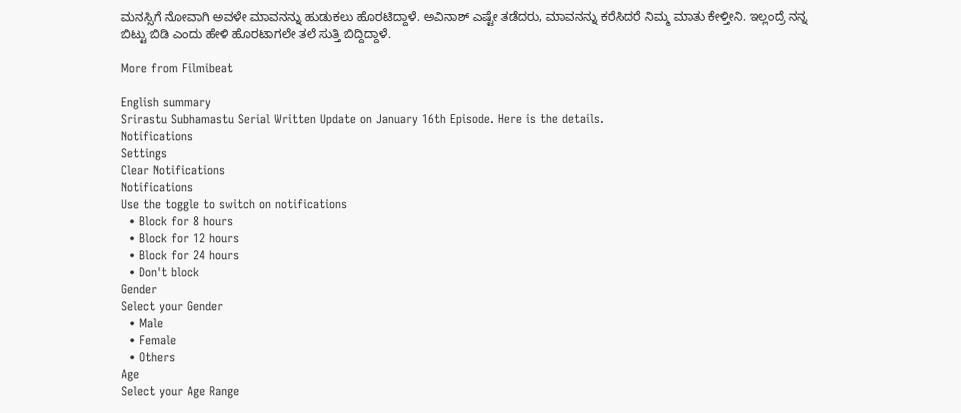ಮನಸ್ಸಿಗೆ ನೋವಾಗಿ ಅವಳೇ ಮಾವನನ್ನು ಹುಡುಕಲು ಹೊರಟಿದ್ದಾಳೆ. ಅವಿನಾಶ್ ಎಷ್ಟೇ ತಡೆದರು, ಮಾವನನ್ನು ಕರೆಸಿದರೆ ನಿಮ್ಮ ಮಾತು ಕೇಳ್ತೀನಿ. ಇಲ್ಲಂದ್ರೆ ನನ್ನ ಬಿಟ್ಟು ಬಿಡಿ ಎಂದು ಹೇಳಿ ಹೊರಟಾಗಲೇ ತಲೆ ಸುತ್ತಿ ಬಿದ್ದಿದ್ದಾಳೆ‌.

More from Filmibeat

English summary
Srirastu Subhamastu Serial Written Update on January 16th Episode. Here is the details.
Notifications
Settings
Clear Notifications
Notifications
Use the toggle to switch on notifications
  • Block for 8 hours
  • Block for 12 hours
  • Block for 24 hours
  • Don't block
Gender
Select your Gender
  • Male
  • Female
  • Others
Age
Select your Age Range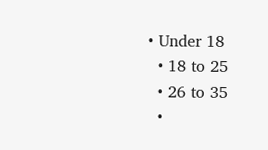• Under 18
  • 18 to 25
  • 26 to 35
  •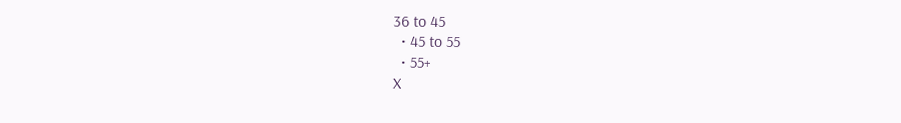36 to 45
  • 45 to 55
  • 55+
X